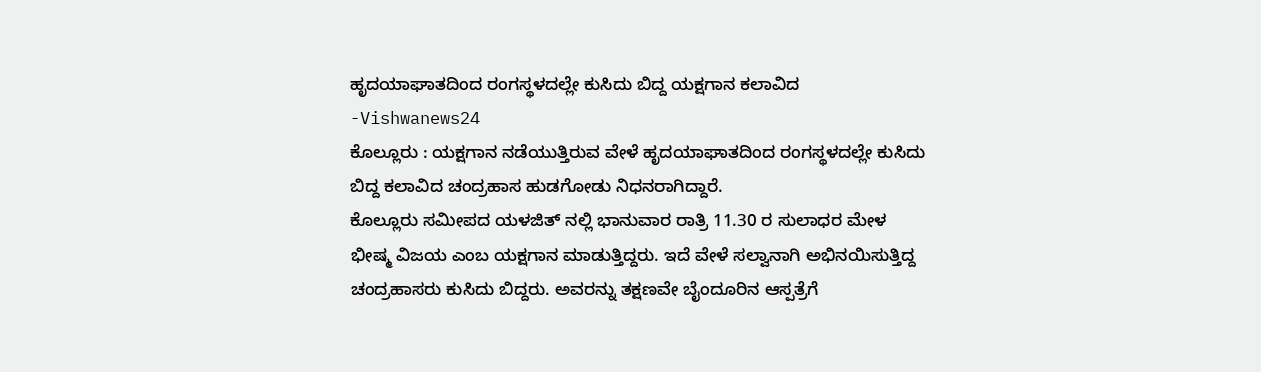ಹೃದಯಾಘಾತದಿಂದ ರಂಗಸ್ಥಳದಲ್ಲೇ ಕುಸಿದು ಬಿದ್ದ ಯಕ್ಷಗಾನ ಕಲಾವಿದ -Vishwanews24
ಕೊಲ್ಲೂರು : ಯಕ್ಷಗಾನ ನಡೆಯುತ್ತಿರುವ ವೇಳೆ ಹೃದಯಾಘಾತದಿಂದ ರಂಗಸ್ಥಳದಲ್ಲೇ ಕುಸಿದು ಬಿದ್ದ ಕಲಾವಿದ ಚಂದ್ರಹಾಸ ಹುಡಗೋಡು ನಿಧನರಾಗಿದ್ದಾರೆ.
ಕೊಲ್ಲೂರು ಸಮೀಪದ ಯಳಜಿತ್ ನಲ್ಲಿ ಭಾನುವಾರ ರಾತ್ರಿ 11.30 ರ ಸುಲಾಧರ ಮೇಳ ಭೀಷ್ಮ ವಿಜಯ ಎಂಬ ಯಕ್ಷಗಾನ ಮಾಡುತ್ತಿದ್ದರು. ಇದೆ ವೇಳೆ ಸಲ್ವಾನಾಗಿ ಅಭಿನಯಿಸುತ್ತಿದ್ದ ಚಂದ್ರಹಾಸರು ಕುಸಿದು ಬಿದ್ದರು. ಅವರನ್ನು ತಕ್ಷಣವೇ ಬೈಂದೂರಿನ ಆಸ್ಪತ್ರೆಗೆ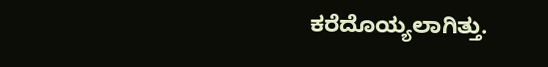ಕರೆದೊಯ್ಯಲಾಗಿತ್ತು.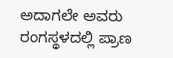ಅದಾಗಲೇ ಅವರು ರಂಗಸ್ಥಳದಲ್ಲಿ ಪ್ರಾಣ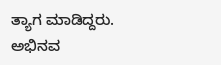ತ್ಯಾಗ ಮಾಡಿದ್ದರು.
ಅಭಿನವ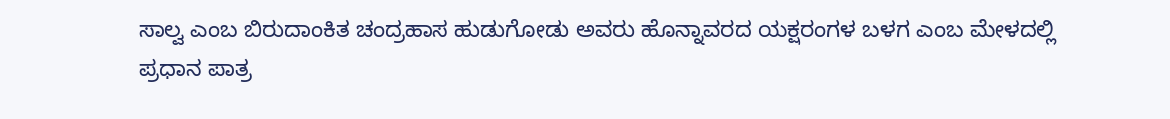ಸಾಲ್ವ ಎಂಬ ಬಿರುದಾಂಕಿತ ಚಂದ್ರಹಾಸ ಹುಡುಗೋಡು ಅವರು ಹೊನ್ನಾವರದ ಯಕ್ಷರಂಗಳ ಬಳಗ ಎಂಬ ಮೇಳದಲ್ಲಿ ಪ್ರಧಾನ ಪಾತ್ರ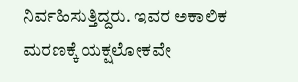ನಿರ್ವಹಿಸುತ್ತಿದ್ದರು. ಇವರ ಅಕಾಲಿಕ ಮರಣಕ್ಕೆ ಯಕ್ಷಲೋಕವೇ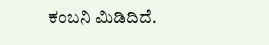ಕಂಬನಿ ಮಿಡಿದಿದೆ.